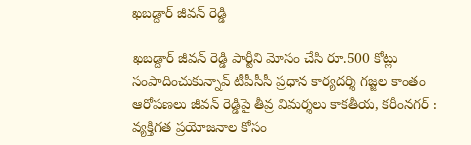ఖబడ్దార్ జీవన్ రెడ్డి

ఖబడ్దార్ జీవన్ రెడ్డి పార్టీని మోసం చేసి రూ.500 కోట్లు సంపాదించుకున్నావ్‌ టీపీసీసీ ప్రధాన కార్యదర్శి గజ్జల కాంతం ఆరోప‌ణ‌లు జీవన్ రెడ్డిపై తీవ్ర విమర్శలు కాకతీయ, కరీంనగర్ : వ్యక్తిగత ప్రయోజనాల కోసం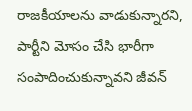రాజకీయాలను వాడుకున్నారని, పార్టీని మోసం చేసి భారీగా సంపాదించుకున్నావని జీవన్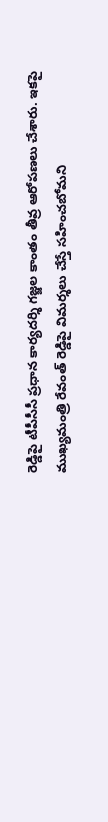రెడ్డిపై టీపీసీసీ ప్రధాన కార్యదర్శి గజ్జల కాంతం తీవ్ర ఆరోపణలు చేశారు. ఇకపై ముఖ్యమంత్రి రేవంత్ రెడ్డిపై విమర్శలు చేస్తే సహించబోమని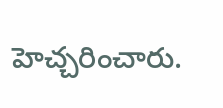హెచ్చరించారు.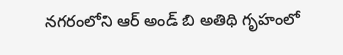నగరంలోని ఆర్ అండ్ బి అతిథి గృహంలో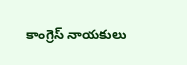కాంగ్రెస్ నాయకులు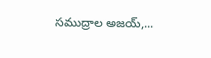సముద్రాల అజయ్,...